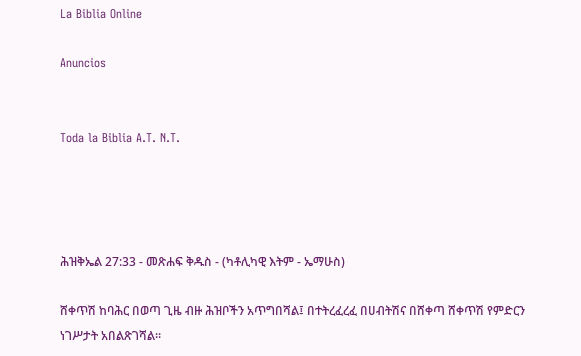La Biblia Online

Anuncios


Toda la Biblia A.T. N.T.




ሕዝቅኤል 27:33 - መጽሐፍ ቅዱስ - (ካቶሊካዊ እትም - ኤማሁስ)

ሸቀጥሽ ከባሕር በወጣ ጊዜ ብዙ ሕዝቦችን አጥግበሻል፤ በተትረፈረፈ በሀብትሽና በሸቀጣ ሸቀጥሽ የምድርን ነገሥታት አበልጽገሻል።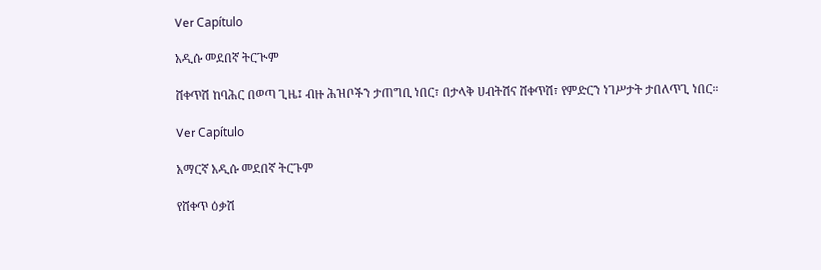Ver Capítulo

አዲሱ መደበኛ ትርጒም

ሸቀጥሽ ከባሕር በወጣ ጊዜ፤ ብዙ ሕዝቦችን ታጠግቢ ነበር፣ በታላቅ ሀብትሽና ሸቀጥሽ፣ የምድርን ነገሥታት ታበለጥጊ ነበር።

Ver Capítulo

አማርኛ አዲሱ መደበኛ ትርጉም

የሸቀጥ ዕቃሽ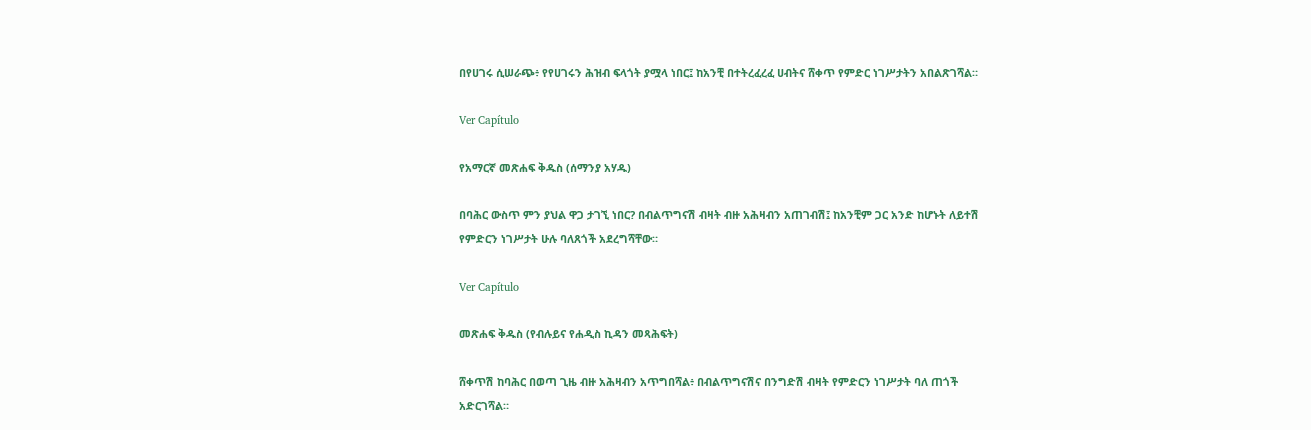በየሀገሩ ሲሠራጭ፥ የየሀገሩን ሕዝብ ፍላጎት ያሟላ ነበር፤ ከአንቺ በተትረፈረፈ ሀብትና ሸቀጥ የምድር ነገሥታትን አበልጽገሻል።

Ver Capítulo

የአማርኛ መጽሐፍ ቅዱስ (ሰማንያ አሃዱ)

በባሕር ውስጥ ምን ያህል ዋጋ ታገኚ ነበር? በብልጥግናሽ ብዛት ብዙ አሕዛብን አጠገብሽ፤ ከአንቺም ጋር አንድ ከሆኑት ለይተሽ የምድርን ነገሥታት ሁሉ ባለጸጎች አደረግሻቸው።

Ver Capítulo

መጽሐፍ ቅዱስ (የብሉይና የሐዲስ ኪዳን መጻሕፍት)

ሸቀጥሽ ከባሕር በወጣ ጊዜ ብዙ አሕዛብን አጥግበሻል፥ በብልጥግናሽና በንግድሽ ብዛት የምድርን ነገሥታት ባለ ጠጎች አድርገሻል።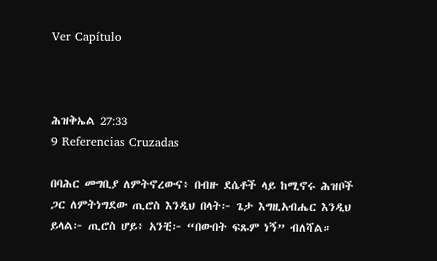Ver Capítulo



ሕዝቅኤል 27:33
9 Referencias Cruzadas

በባሕር መግቢያ ለምትኖረውና፥ በብዙ ደሴቶች ላይ ከሚኖሩ ሕዝቦች ጋር ለምትነግደው ጢሮስ እንዲህ በላት፦ ጌታ እግዚአብሔር እንዲህ ይላል፦ ጢሮስ ሆይ፥ አንቺ፦ “በውበት ፍጹም ነኝ” ብለሻል።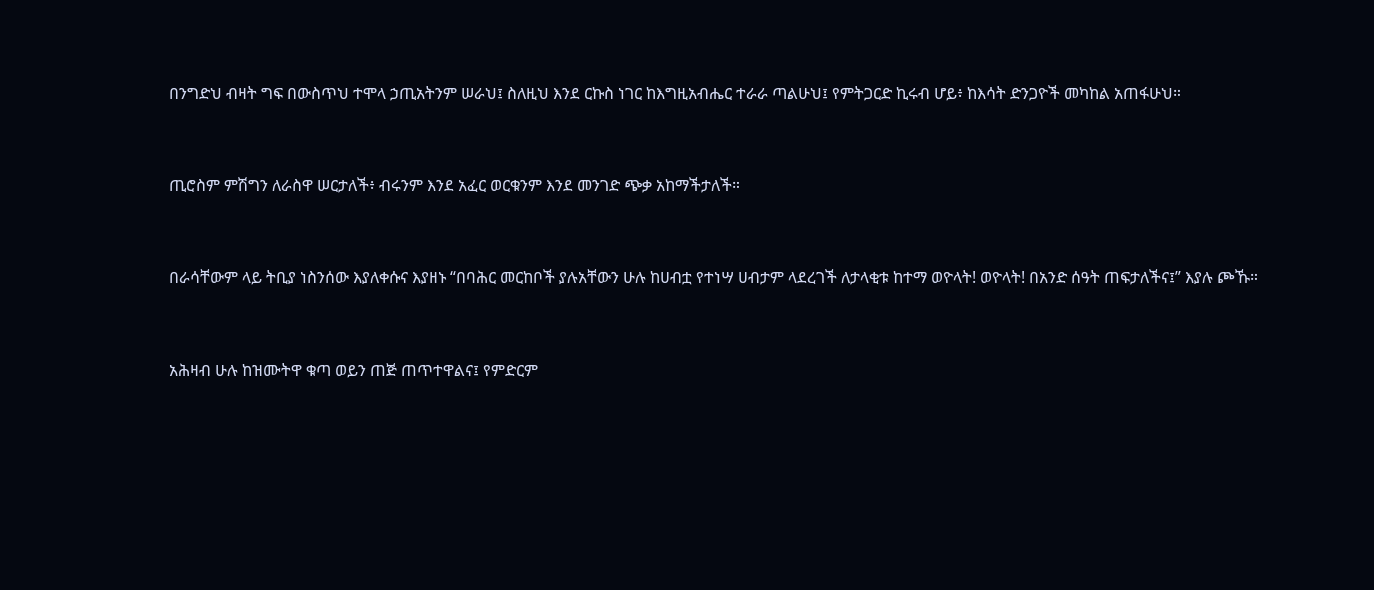በንግድህ ብዛት ግፍ በውስጥህ ተሞላ ኃጢአትንም ሠራህ፤ ስለዚህ እንደ ርኩስ ነገር ከእግዚአብሔር ተራራ ጣልሁህ፤ የምትጋርድ ኪሩብ ሆይ፥ ከእሳት ድንጋዮች መካከል አጠፋሁህ።


ጢሮስም ምሽግን ለራስዋ ሠርታለች፥ ብሩንም እንደ አፈር ወርቁንም እንደ መንገድ ጭቃ አከማችታለች።


በራሳቸውም ላይ ትቢያ ነስንሰው እያለቀሱና እያዘኑ “በባሕር መርከቦች ያሉአቸውን ሁሉ ከሀብቷ የተነሣ ሀብታም ላደረገች ለታላቂቱ ከተማ ወዮላት! ወዮላት! በአንድ ሰዓት ጠፍታለችና፤” እያሉ ጮኹ።


አሕዛብ ሁሉ ከዝሙትዋ ቁጣ ወይን ጠጅ ጠጥተዋልና፤ የምድርም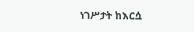ነገሥታት ከእርሷ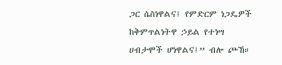ጋር ሴስነዋልና፤ የምድርም ነጋዴዎች ከቅምጥልነትዋ ኃይል የተነሣ ሀብታሞች ሆነዋልና፤” ብሎ ጮኸ።